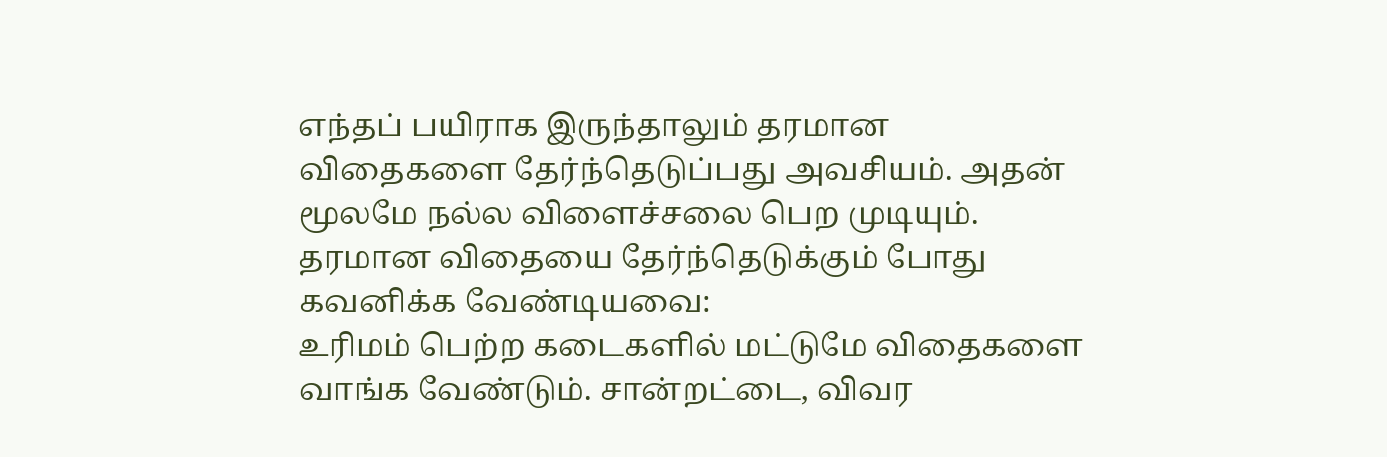எந்தப் பயிராக இருந்தாலும் தரமான விதைகளை தேர்ந்தெடுப்பது அவசியம். அதன் மூலமே நல்ல விளைச்சலை பெற முடியும்.
தரமான விதையை தேர்ந்தெடுக்கும் போது கவனிக்க வேண்டியவை:
உரிமம் பெற்ற கடைகளில் மட்டுமே விதைகளை வாங்க வேண்டும். சான்றட்டை, விவர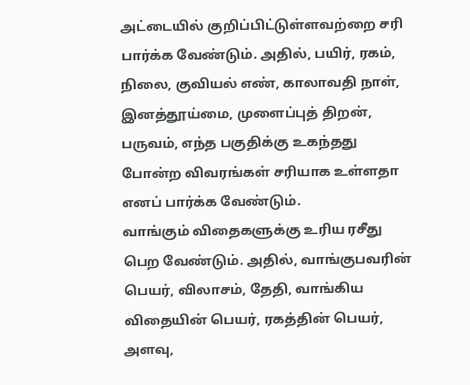அட்டையில் குறிப்பிட்டுள்ளவற்றை சரி பார்க்க வேண்டும். அதில், பயிர், ரகம், நிலை, குவியல் எண், காலாவதி நாள், இனத்தூய்மை, முளைப்புத் திறன், பருவம், எந்த பகுதிக்கு உகந்தது போன்ற விவரங்கள் சரியாக உள்ளதா எனப் பார்க்க வேண்டும்.
வாங்கும் விதைகளுக்கு உரிய ரசீது பெற வேண்டும். அதில், வாங்குபவரின் பெயர், விலாசம், தேதி, வாங்கிய விதையின் பெயர், ரகத்தின் பெயர், அளவு,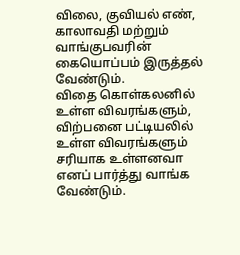விலை, குவியல் எண், காலாவதி மற்றும் வாங்குபவரின் கையொப்பம் இருத்தல் வேண்டும்.
விதை கொள்கலனில் உள்ள விவரங்களும், விற்பனை பட்டியலில் உள்ள விவரங்களும் சரியாக உள்ளனவா எனப் பார்த்து வாங்க வேண்டும்.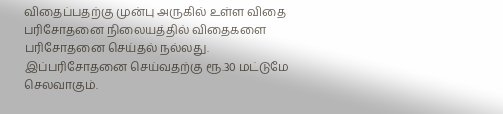விதைப்பதற்கு முன்பு அருகில் உள்ள விதை பரிசோதனை நிலையத்தில் விதைகளை பரிசோதனை செய்தல் நல்லது. இப்பரிசோதனை செய்வதற்கு ரூ.30 மட்டுமே செலவாகும்.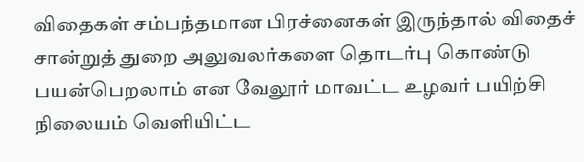விதைகள் சம்பந்தமான பிரச்னைகள் இருந்தால் விதைச் சான்றுத் துறை அலுவலர்களை தொடர்பு கொண்டு பயன்பெறலாம் என வேலூர் மாவட்ட உழவர் பயிற்சி நிலையம் வெளியிட்ட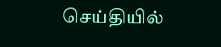செய்தியில்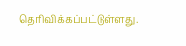தெரிவிக்கப்பட்டுள்ளது.